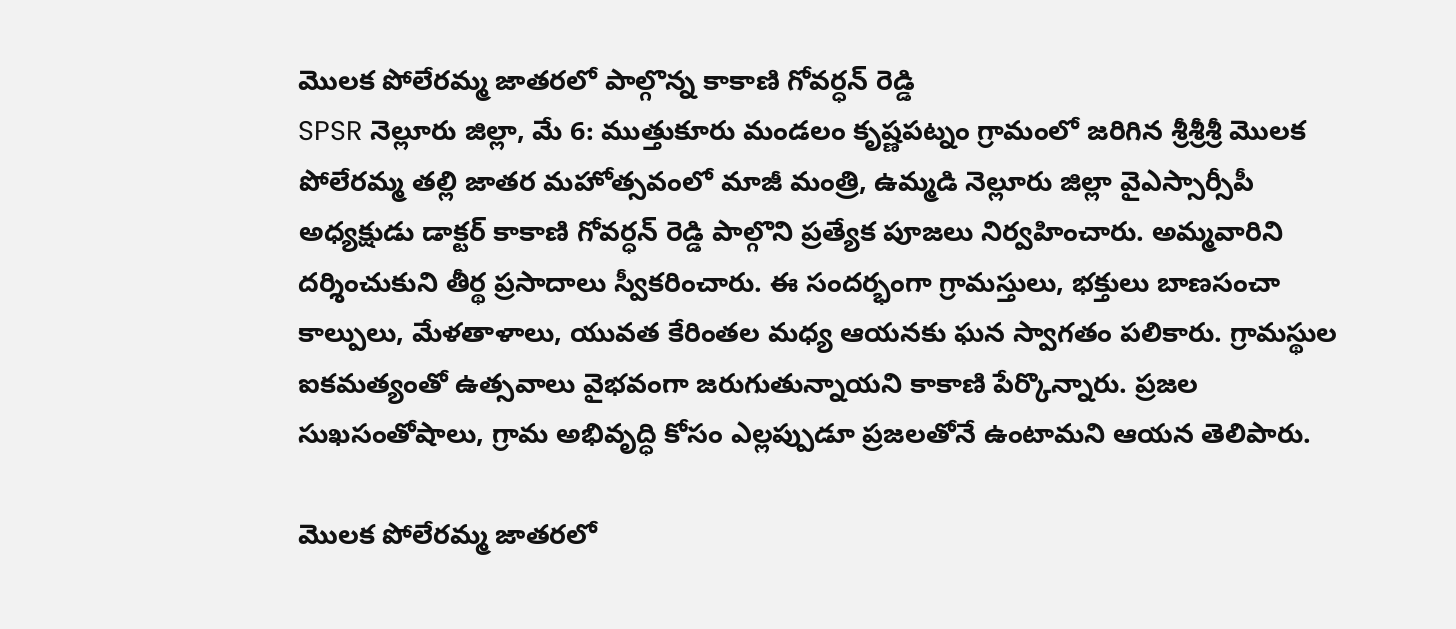మొలక పోలేరమ్మ జాతరలో పాల్గొన్న కాకాణి గోవర్ధన్ రెడ్డి
SPSR నెల్లూరు జిల్లా, మే 6: ముత్తుకూరు మండలం కృష్ణపట్నం గ్రామంలో జరిగిన శ్రీశ్రీశ్రీ మొలక పోలేరమ్మ తల్లి జాతర మహోత్సవంలో మాజీ మంత్రి, ఉమ్మడి నెల్లూరు జిల్లా వైఎస్సార్సీపీ అధ్యక్షుడు డాక్టర్ కాకాణి గోవర్ధన్ రెడ్డి పాల్గొని ప్రత్యేక పూజలు నిర్వహించారు. అమ్మవారిని దర్శించుకుని తీర్థ ప్రసాదాలు స్వీకరించారు. ఈ సందర్భంగా గ్రామస్తులు, భక్తులు బాణసంచా కాల్పులు, మేళతాళాలు, యువత కేరింతల మధ్య ఆయనకు ఘన స్వాగతం పలికారు. గ్రామస్థుల ఐకమత్యంతో ఉత్సవాలు వైభవంగా జరుగుతున్నాయని కాకాణి పేర్కొన్నారు. ప్రజల సుఖసంతోషాలు, గ్రామ అభివృద్ధి కోసం ఎల్లప్పుడూ ప్రజలతోనే ఉంటామని ఆయన తెలిపారు.

మొలక పోలేరమ్మ జాతరలో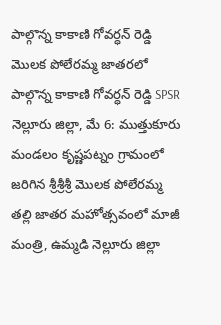పాల్గొన్న కాకాణి గోవర్ధన్ రెడ్డి
మొలక పోలేరమ్మ జాతరలో పాల్గొన్న కాకాణి గోవర్ధన్ రెడ్డి SPSR నెల్లూరు జిల్లా, మే 6: ముత్తుకూరు మండలం కృష్ణపట్నం గ్రామంలో జరిగిన శ్రీశ్రీశ్రీ మొలక పోలేరమ్మ తల్లి జాతర మహోత్సవంలో మాజీ మంత్రి, ఉమ్మడి నెల్లూరు జిల్లా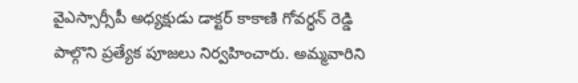వైఎస్సార్సీపీ అధ్యక్షుడు డాక్టర్ కాకాణి గోవర్ధన్ రెడ్డి పాల్గొని ప్రత్యేక పూజలు నిర్వహించారు. అమ్మవారిని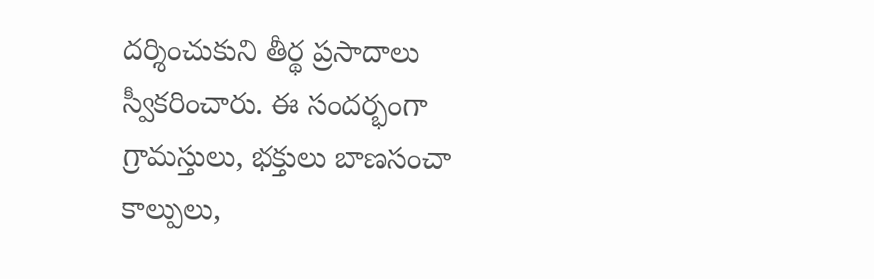దర్శించుకుని తీర్థ ప్రసాదాలు స్వీకరించారు. ఈ సందర్భంగా గ్రామస్తులు, భక్తులు బాణసంచా కాల్పులు,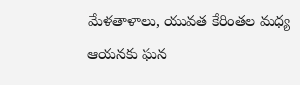మేళతాళాలు, యువత కేరింతల మధ్య ఆయనకు ఘన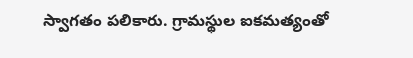స్వాగతం పలికారు. గ్రామస్థుల ఐకమత్యంతో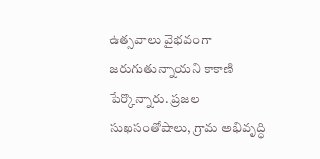ఉత్సవాలు వైభవంగా జరుగుతున్నాయని కాకాణి పేర్కొన్నారు. ప్రజల సుఖసంతోషాలు, గ్రామ అభివృద్ధి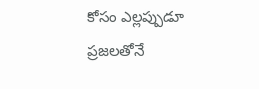కోసం ఎల్లప్పుడూ ప్రజలతోనే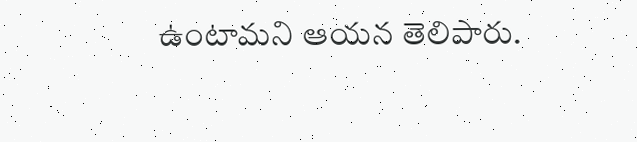ఉంటామని ఆయన తెలిపారు.